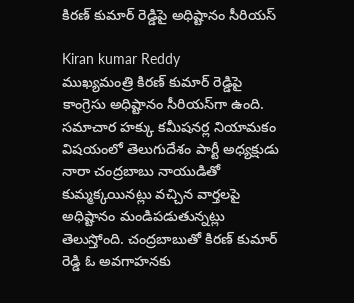కిరణ్ కుమార్ రెడ్డిపై అధిష్టానం సీరియస్

Kiran kumar Reddy
ముఖ్యమంత్రి కిరణ్ కుమార్ రెడ్డిపై కాంగ్రెసు అధిష్టానం సీరియస్‌గా ఉంది. సమాచార హక్కు కమీషనర్ల నియామకం విషయంలో తెలుగుదేశం పార్టీ అధ్యక్షుడు నారా చంద్రబాబు నాయుడితో కుమ్మక్కయినట్లు వచ్చిన వార్తలపై అధిష్టానం మండిపడుతున్నట్లు తెలుస్తోంది. చంద్రబాబుతో కిరణ్ కుమార్ రెడ్డి ఓ అవగాహనకు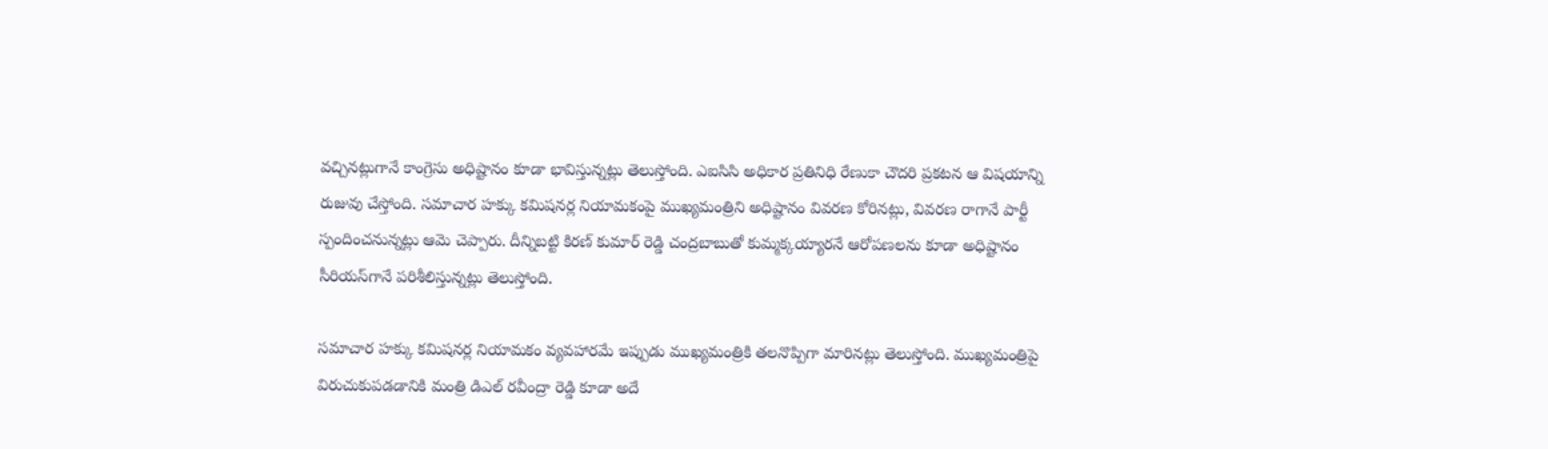వచ్చినట్లుగానే కాంగ్రెసు అధిష్టానం కూడా భావిస్తున్నట్లు తెలుస్తోంది. ఎఐసిసి అధికార ప్రతినిధి రేణుకా చౌదరి ప్రకటన ఆ విషయాన్ని రుజువు చేస్తోంది. సమాచార హక్కు కమిషనర్ల నియామకంపై ముఖ్యమంత్రిని అధిష్టానం వివరణ కోరినట్లు, వివరణ రాగానే పార్టీ స్పందించనున్నట్లు ఆమె చెప్పారు. దీన్నిబట్టి కిరణ్ కుమార్ రెడ్డి చంద్రబాబుతో కుమ్మక్కయ్యారనే ఆరోపణలను కూడా అధిష్టానం సీరియస్‌గానే పరిశీలిస్తున్నట్లు తెలుస్తోంది.

సమాచార హక్కు కమిషనర్ల నియామకం వ్యవహారమే ఇప్పుడు ముఖ్యమంత్రికి తలనొప్పిగా మారినట్లు తెలుస్తోంది. ముఖ్యమంత్రిపై విరుచుకుపడడానికి మంత్రి డిఎల్ రవీంద్రా రెడ్డి కూడా అదే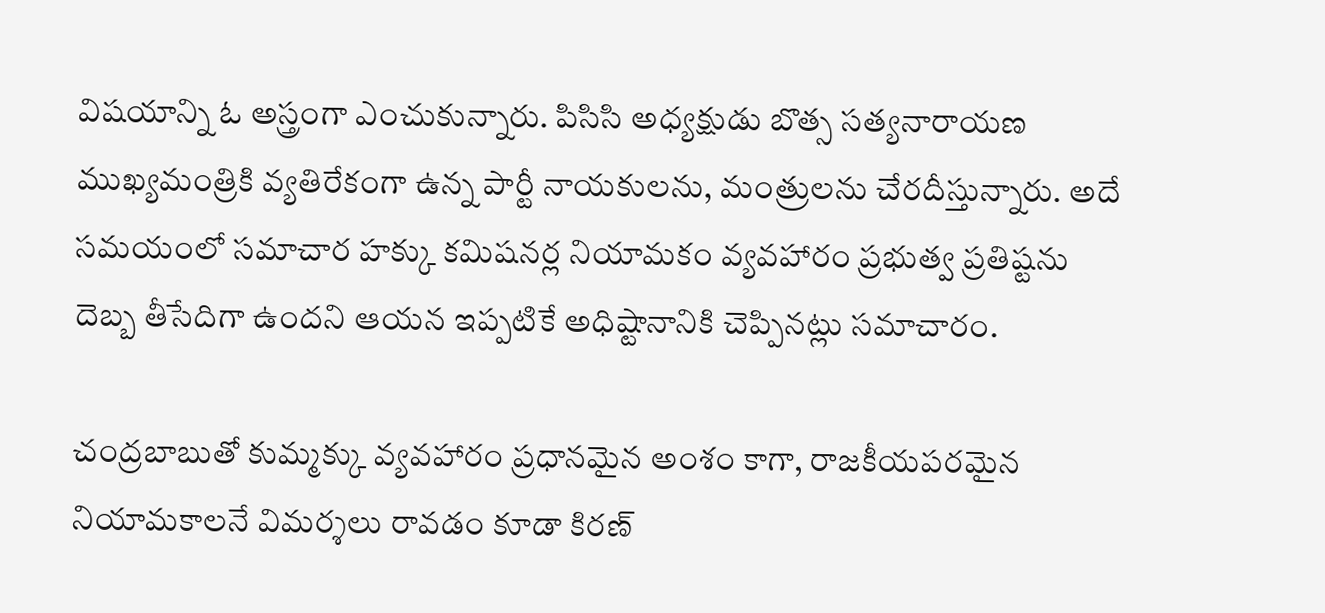విషయాన్ని ఓ అస్త్రంగా ఎంచుకున్నారు. పిసిసి అధ్యక్షుడు బొత్స సత్యనారాయణ ముఖ్యమంత్రికి వ్యతిరేకంగా ఉన్న పార్టీ నాయకులను, మంత్రులను చేరదీస్తున్నారు. అదే సమయంలో సమాచార హక్కు కమిషనర్ల నియామకం వ్యవహారం ప్రభుత్వ ప్రతిష్టను దెబ్బ తీసేదిగా ఉందని ఆయన ఇప్పటికే అధిష్టానానికి చెప్పినట్లు సమాచారం.

చంద్రబాబుతో కుమ్మక్కు వ్యవహారం ప్రధానమైన అంశం కాగా, రాజకీయపరమైన నియామకాలనే విమర్శలు రావడం కూడా కిరణ్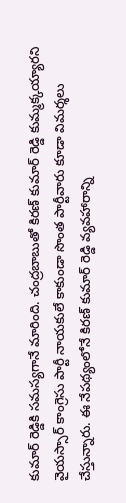కుమార్ రెడ్డికి సమస్యగానే మారింది. చంద్రబాబుతో కిరణ్ కుమార్ రెడ్డి కుమ్మక్కయ్యారని వైయస్సార్ కాంగ్రెసు పార్టీ నాయకులే కాకుండా సొంత పార్టీవారు కూడా విమర్శలు చేస్తున్నారు. ఈ నేపథ్యంలోనే కిరణ్ కుమార్ రెడ్డి వ్యవహారాన్ని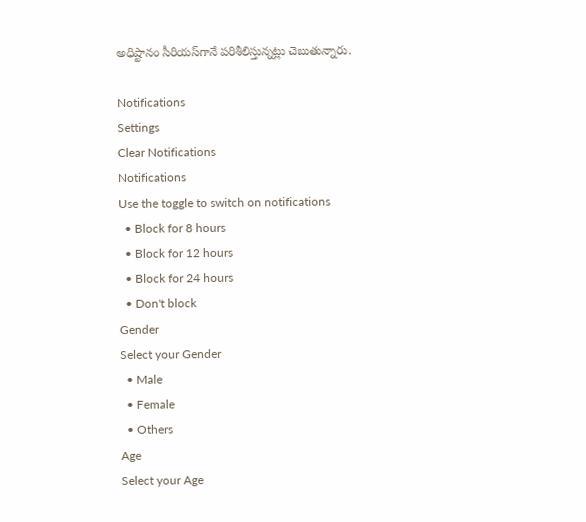అధిష్టానం సీరియస్‌గానే పరిశీలిస్తున్నట్లు చెబుతున్నారు.

Notifications
Settings
Clear Notifications
Notifications
Use the toggle to switch on notifications
  • Block for 8 hours
  • Block for 12 hours
  • Block for 24 hours
  • Don't block
Gender
Select your Gender
  • Male
  • Female
  • Others
Age
Select your Age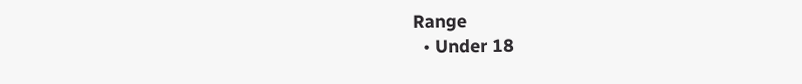Range
  • Under 18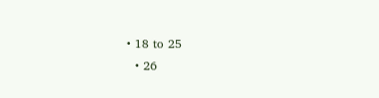• 18 to 25
  • 26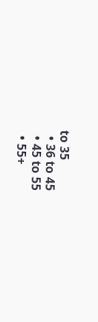to 35
  • 36 to 45
  • 45 to 55
  • 55+